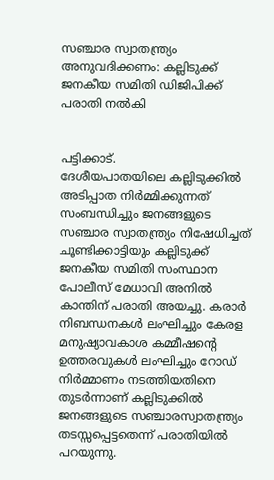സഞ്ചാര സ്വാതന്ത്ര്യം അനുവദിക്കണം: കല്ലിടുക്ക് ജനകീയ സമിതി ഡിജിപിക്ക് പരാതി നൽകി


പട്ടിക്കാട്.
ദേശീയപാതയിലെ കല്ലിടുക്കിൽ അടിപ്പാത നിർമ്മിക്കുന്നത് സംബന്ധിച്ചും ജനങ്ങളുടെ സഞ്ചാര സ്വാതന്ത്ര്യം നിഷേധിച്ചത് ചൂണ്ടിക്കാട്ടിയും കല്ലിടുക്ക് ജനകീയ സമിതി സംസ്ഥാന പോലീസ് മേധാവി അനിൽ കാന്തിന് പരാതി അയച്ചു. കരാർ നിബന്ധനകൾ ലംഘിച്ചും കേരള മനുഷ്യാവകാശ കമ്മീഷന്റെ ഉത്തരവുകൾ ലംഘിച്ചും റോഡ് നിർമ്മാണം നടത്തിയതിനെ തുടർന്നാണ് കല്ലിടുക്കിൽ ജനങ്ങളുടെ സഞ്ചാരസ്വാതന്ത്ര്യം തടസ്സപ്പെട്ടതെന്ന് പരാതിയിൽ പറയുന്നു.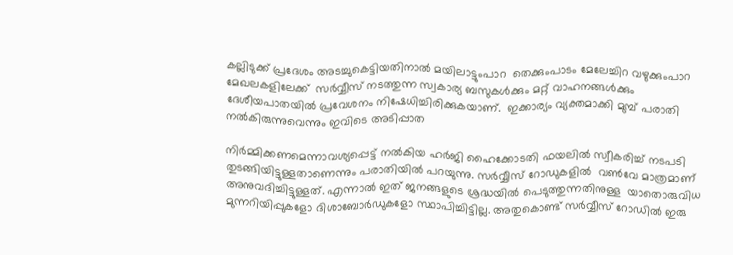കല്ലിടുക്ക് പ്രദേശം അടച്ചുകെട്ടിയതിനാൽ മയിലാട്ടുംപാറ  തെക്കുംപാടം മേലേച്ചിറ വഴുക്കുംപാറ മേഖലകളിലേക്ക്  സർവ്വീസ് നടത്തുന്ന സ്വകാര്യ ബസുകൾക്കും മറ്റ് വാഹനങ്ങൾക്കും ദേശീയപാതയിൽ പ്രവേശനം നിഷേധിച്ചിരിക്കുകയാണ്.  ഇക്കാര്യം വ്യക്തമാക്കി മുമ്പ് പരാതി നൽകിരുന്നുവെന്നും ഇവിടെ അടിപ്പാത

നിർമ്മിക്കണമെന്നാവശ്യപ്പെട്ട് നൽകിയ ഹർജി ഹൈക്കോടതി ഫയലിൽ സ്വീകരിച്ച് നടപടി തുടങ്ങിയിട്ടുള്ളതാണെന്നും പരാതിയിൽ പറയുന്നു. സർവ്വീസ് റോഡുകളിൽ  വൺവേ മാത്രമാണ്  അനുവദിച്ചിട്ടുള്ളത്. എന്നാൽ ഇത് ജനങ്ങളുടെ ശ്രദ്ധയിൽ പെടുത്തുന്നതിനുള്ള  യാതൊരുവിധ മുന്നറിയിപ്പുകളോ ദിശാബോർഡുകളോ സ്ഥാപിച്ചിട്ടില്ല. അതുകൊണ്ട് സർവ്വീസ് റോഡിൽ ഇരു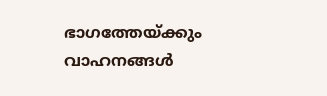ഭാഗത്തേയ്ക്കും വാഹനങ്ങൾ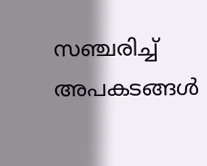സഞ്ചരിച്ച് അപകടങ്ങൾ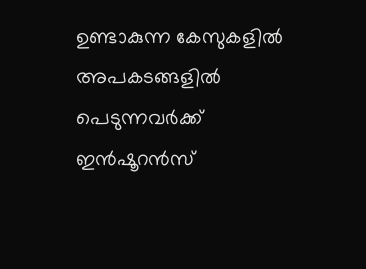ഉണ്ടാകുന്ന കേസുകളിൽ അപകടങ്ങളിൽ പെടുന്നവർക്ക് ഇൻഷൂറൻസ്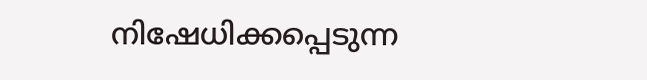നിഷേധിക്കപ്പെടുന്ന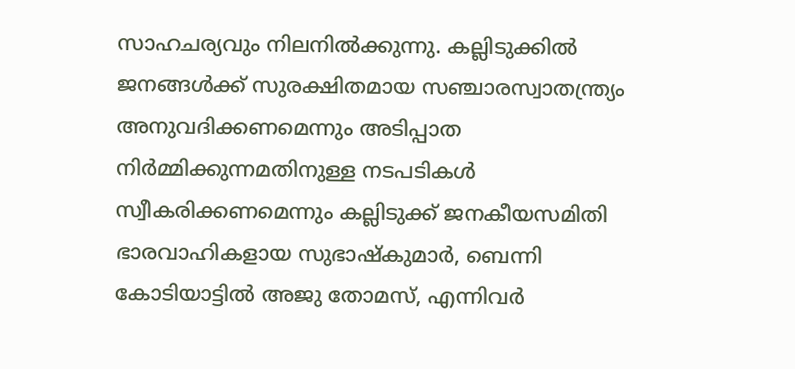സാഹചര്യവും നിലനിൽക്കുന്നു. കല്ലിടുക്കിൽ ജനങ്ങൾക്ക് സുരക്ഷിതമായ സഞ്ചാരസ്വാതന്ത്ര്യം അനുവദിക്കണമെന്നും അടിപ്പാത നിർമ്മിക്കുന്നമതിനുള്ള നടപടികൾ സ്വീകരിക്കണമെന്നും കല്ലിടുക്ക് ജനകീയസമിതി ഭാരവാഹികളായ സുഭാഷ്‌കുമാർ, ബെന്നി കോടിയാട്ടിൽ അജു തോമസ്, എന്നിവർ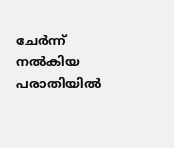ചേർന്ന് നൽകിയ പരാതിയിൽ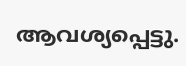ആവശ്യപ്പെട്ടു.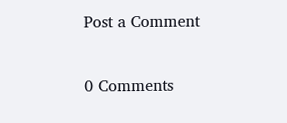Post a Comment

0 Comments